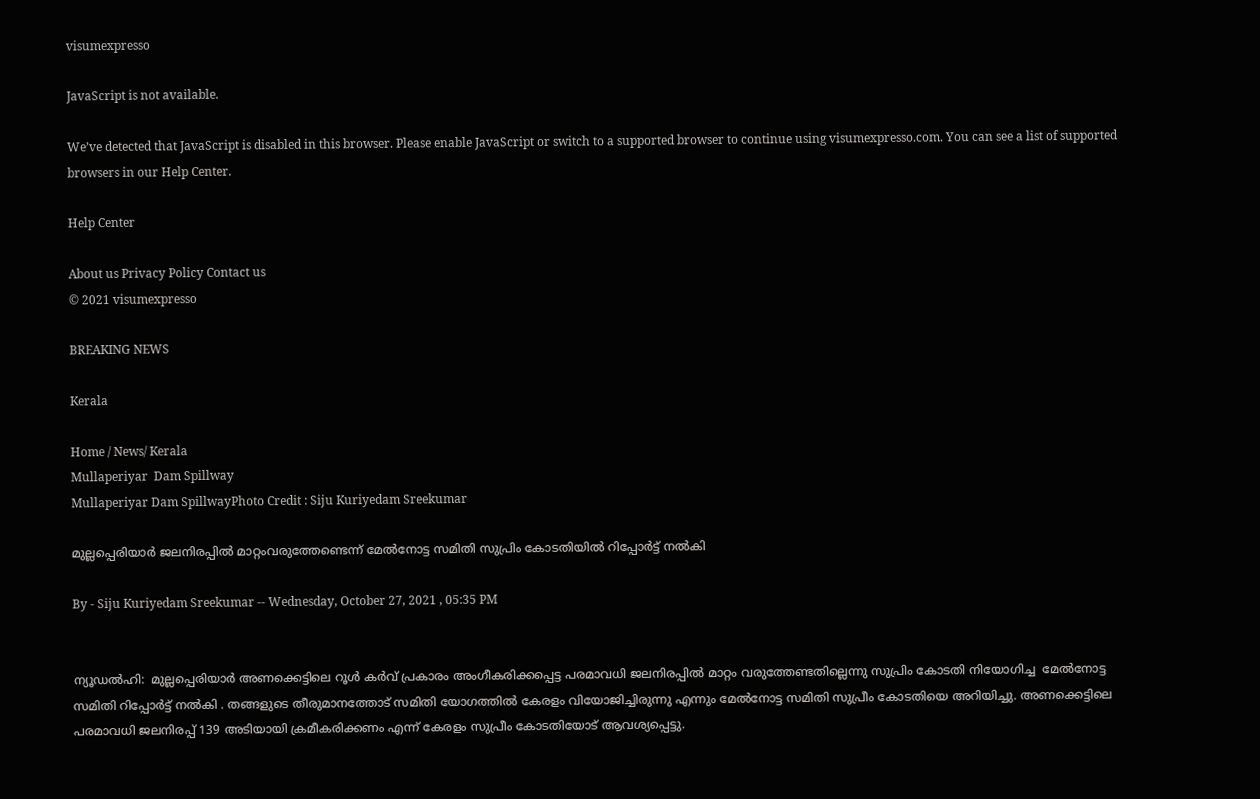visumexpresso

JavaScript is not available.

We’ve detected that JavaScript is disabled in this browser. Please enable JavaScript or switch to a supported browser to continue using visumexpresso.com. You can see a list of supported browsers in our Help Center.

Help Center

About us Privacy Policy Contact us
© 2021 visumexpresso

BREAKING NEWS

Kerala

Home / News/ Kerala
Mullaperiyar  Dam Spillway
Mullaperiyar Dam SpillwayPhoto Credit : Siju Kuriyedam Sreekumar

മുല്ലപ്പെരിയാർ ജലനിരപ്പില്‍ മാറ്റംവരുത്തേണ്ടെന്ന് മേല്‍നോട്ട സമിതി സുപ്രിം കോടതിയിൽ റിപ്പോർട്ട് നൽകി

By - Siju Kuriyedam Sreekumar -- Wednesday, October 27, 2021 , 05:35 PM


ന്യൂഡല്‍ഹി:  മുല്ലപ്പെരിയാർ അണക്കെട്ടിലെ റൂൾ കർവ് പ്രകാരം അംഗീകരിക്കപ്പെട്ട പരമാവധി ജലനിരപ്പിൽ മാറ്റം വരുത്തേണ്ടതില്ലെന്നു സുപ്രിം കോടതി നിയോഗിച്ച  മേൽനോട്ട സമിതി റിപ്പോർട്ട് നൽകി . തങ്ങളുടെ തീരുമാനത്തോട് സമിതി യോഗത്തിൽ കേരളം വിയോജിച്ചിരുന്നു എന്നും മേൽനോട്ട സമിതി സുപ്രീം കോടതിയെ അറിയിച്ചു. അണക്കെട്ടിലെ പരമാവധി ജലനിരപ്പ് 139 അടിയായി ക്രമീകരിക്കണം എന്ന് കേരളം സുപ്രീം കോടതിയോട് ആവശ്യപ്പെട്ടു.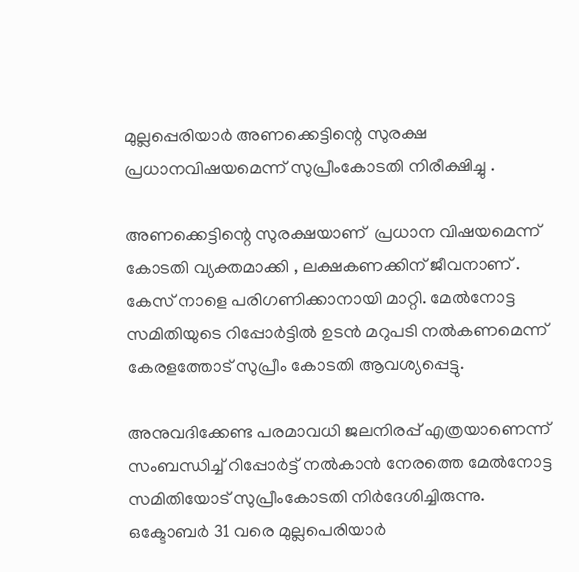മുല്ലപ്പെരിയാര്‍ അണക്കെട്ടിന്റെ സുരക്ഷ പ്രധാനവിഷയമെന്ന് സുപ്രീംകോടതി നിരീക്ഷിച്ചു .

അണക്കെട്ടിന്റെ സുരക്ഷയാണ്  പ്രധാന വിഷയമെന്ന് കോടതി വ്യക്തമാക്കി , ലക്ഷകണക്കിന് ജീവനാണ് . കേസ് നാളെ പരിഗണിക്കാനായി മാറ്റി. മേല്‍നോട്ട സമിതിയുടെ റിപ്പോര്‍ട്ടില്‍ ഉടന്‍ മറുപടി നല്‍കണമെന്ന് കേരളത്തോട് സുപ്രീം കോടതി ആവശ്യപ്പെട്ടു.

അനുവദിക്കേണ്ട പരമാവധി ജലനിരപ്പ് എത്രയാണെന്ന് സംബന്ധിച്ച് റിപ്പോര്‍ട്ട് നല്‍കാന്‍ നേരത്തെ മേല്‍നോട്ട സമിതിയോട് സുപ്രീംകോടതി നിര്‍ദേശിച്ചിരുന്നു. ഒക്ടോബർ 31 വരെ മുല്ലപെരിയാർ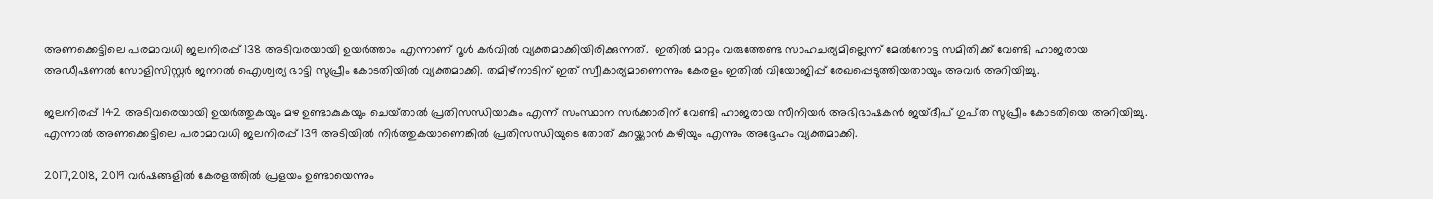അണക്കെട്ടിലെ പരമാവധി ജലനിരപ്പ് 138 അടിവരയായി ഉയർത്താം എന്നാണ് റൂൾ കർവിൽ വ്യക്തമാക്കിയിരിക്കുന്നത്.  ഇതിൽ മാറ്റം വരുത്തേണ്ട സാഹചര്യമില്ലെന്ന് മേൽനോട്ട സമിതിക്ക് വേണ്ടി ഹാജരായ അഡീഷണൽ സോളിസിസ്റ്റർ ജനറൽ ഐശ്വര്യ ഭാട്ടി സുപ്രീം കോടതിയിൽ വ്യക്തമാക്കി. തമിഴ്‌നാടിന് ഇത് സ്വീകാര്യമാണെന്നും കേരളം ഇതില്‍ വിയോജിപ്പ് രേഖപ്പെടുത്തിയതായും അവര്‍ അറിയിച്ചു.

ജലനിരപ്പ് 142 അടിവരെയായി ഉയർത്തുകയും മഴ ഉണ്ടാകുകയും ചെയ്‌താൽ പ്രതിസന്ധിയാകും എന്ന് സംസ്ഥാന സർക്കാരിന് വേണ്ടി ഹാജരായ സീനിയർ അഭിഭാഷകൻ ജയ്ദീപ് ഗുപ്‌ത സുപ്രീം കോടതിയെ അറിയിച്ചു. എന്നാൽ അണക്കെട്ടിലെ പരാമാവധി ജലനിരപ്പ് 139 അടിയിൽ നിർത്തുകയാണെങ്കിൽ പ്രതിസന്ധിയുടെ തോത് കുറയ്ക്കാൻ കഴിയും എന്നും അദ്ദേഹം വ്യക്തമാക്കി.

2017,2018, 2019 വർഷങ്ങളിൽ കേരളത്തിൽ പ്രളയം ഉണ്ടായെന്നും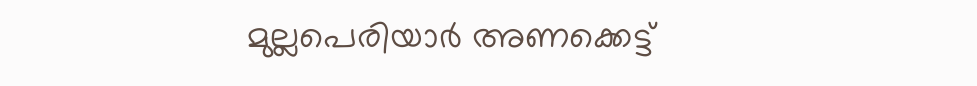മുല്ലപെരിയാർ അണക്കെട്ട്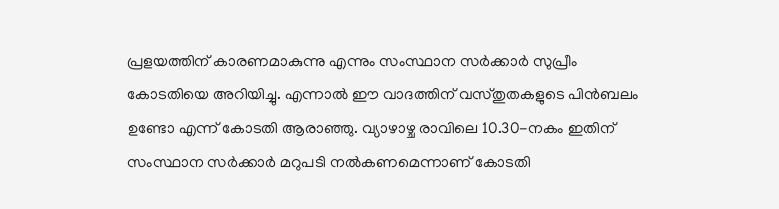പ്രളയത്തിന് കാരണമാകുന്നു എന്നും സംസ്ഥാന സർക്കാർ സുപ്രീം കോടതിയെ അറിയിച്ചു. എന്നാൽ ഈ വാദത്തിന് വസ്തുതകളുടെ പിൻബലം ഉണ്ടോ എന്ന് കോടതി ആരാഞ്ഞു. വ്യാഴാഴ്ച രാവിലെ 10.30-നകം ഇതിന് സംസ്ഥാന സര്‍ക്കാര്‍ മറുപടി നല്‍കണമെന്നാണ് കോടതി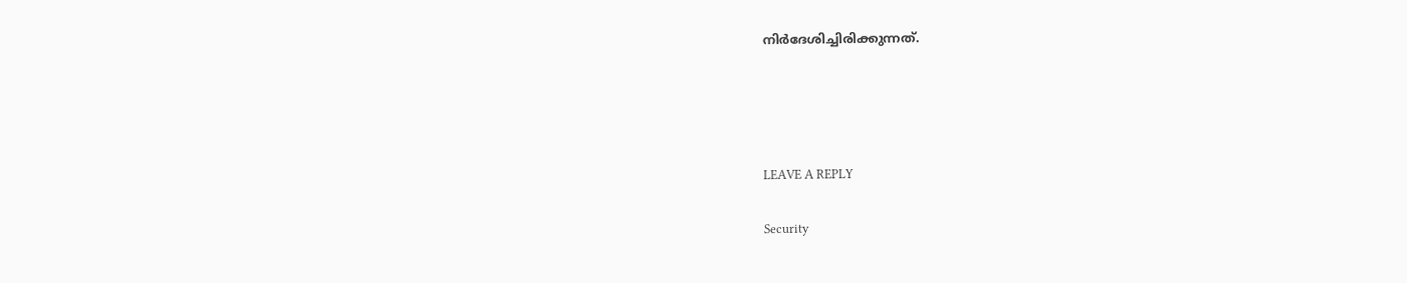നിര്‍ദേശിച്ചിരിക്കുന്നത്.




LEAVE A REPLY

Security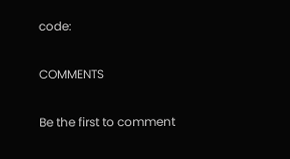code:

COMMENTS

Be the first to comment